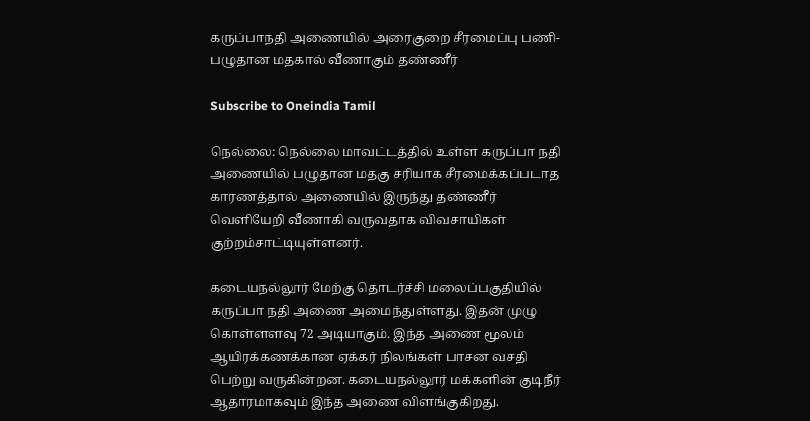கருப்பாநதி அணையில் அரைகுறை சீரமைப்பு பணி- பழுதான மதகால் வீணாகும் தண்ணீர்

Subscribe to Oneindia Tamil

நெல்லை: நெல்லை மாவட்டத்தில் உள்ள கருப்பா நதி அணையில் பழுதான மதகு சரியாக சீரமைக்கப்படாத காரணத்தால் அணையில் இருந்து தண்ணீர் வெளியேறி வீணாகி வருவதாக விவசாயிகள் குற்றம்சாட்டியுள்ளனர்.

கடையநல்லூர் மேற்கு தொடர்ச்சி மலைப்பகுதியில் கருப்பா நதி அணை அமைந்துள்ளது. இதன் முழு கொள்ளளவு 72 அடியாகும். இந்த அணை மூலம் ஆயிரக்கணக்கான ஏக்கர் நிலங்கள் பாசன வசதி பெற்று வருகின்றன. கடையநல்லூர் மக்களின் குடிநீர் ஆதாரமாகவும் இந்த அணை விளங்குகிறது.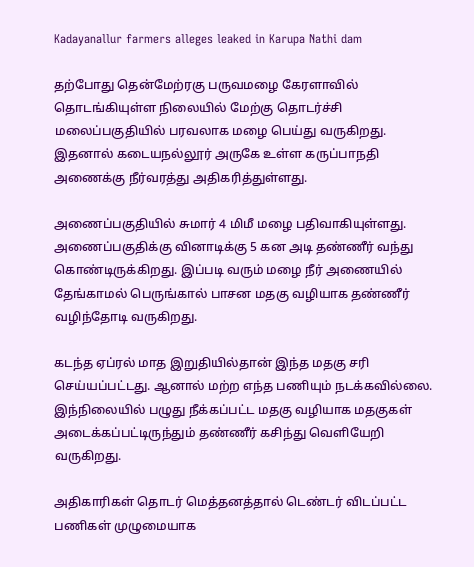Kadayanallur farmers alleges leaked in Karupa Nathi dam

தற்போது தென்மேற்ரகு பருவமழை கேரளாவில் தொடங்கியுள்ள நிலையில் மேற்கு தொடர்ச்சி மலைப்பகுதியில் பரவலாக மழை பெய்து வருகிறது. இதனால் கடையநல்லூர் அருகே உள்ள கருப்பாநதி அணைக்கு நீர்வரத்து அதிகரித்துள்ளது.

அணைப்பகுதியில் சுமார் 4 மிமீ மழை பதிவாகியுள்ளது. அணைப்பகுதிக்கு வினாடிக்கு 5 கன அடி தண்ணீர் வந்து கொண்டிருக்கிறது. இப்படி வரும் மழை நீர் அணையில் தேங்காமல் பெருங்கால் பாசன மதகு வழியாக தண்ணீர் வழிந்தோடி வருகிறது.

கடந்த ஏப்ரல் மாத இறுதியில்தான் இந்த மதகு சரி செய்யப்பட்டது. ஆனால் மற்ற எந்த பணியும் நடக்கவில்லை. இந்நிலையில் பழுது நீக்கப்பட்ட மதகு வழியாக மதகுகள் அடைக்கப்பட்டிருந்தும் தண்ணீர் கசிந்து வெளியேறி வருகிறது.

அதிகாரிகள் தொடர் மெத்தனத்தால் டெண்டர் விடப்பட்ட பணிகள் முழுமையாக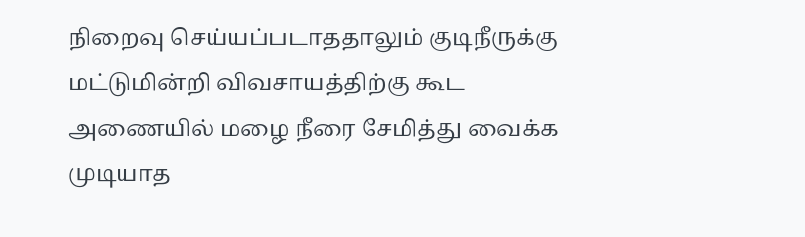நிறைவு செய்யப்படாததாலும் குடிநீருக்கு மட்டுமின்றி விவசாயத்திற்கு கூட அணையில் மழை நீரை சேமித்து வைக்க முடியாத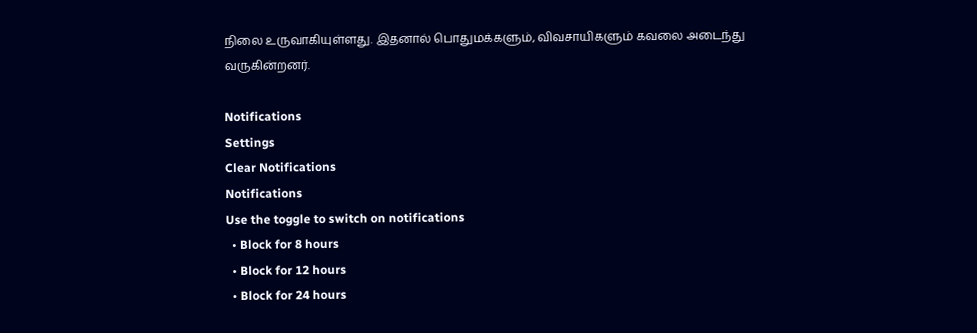நிலை உருவாகியுள்ளது. இதனால் பொதுமக்களும், விவசாயிகளும் கவலை அடைந்து வருகின்றனர்.

Notifications
Settings
Clear Notifications
Notifications
Use the toggle to switch on notifications
  • Block for 8 hours
  • Block for 12 hours
  • Block for 24 hours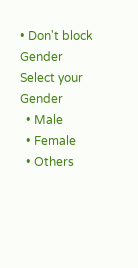• Don't block
Gender
Select your Gender
  • Male
  • Female
  • Others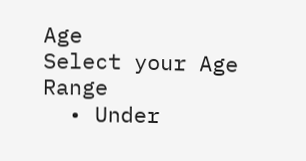Age
Select your Age Range
  • Under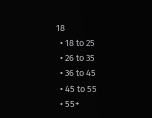18
  • 18 to 25
  • 26 to 35
  • 36 to 45
  • 45 to 55
  • 55+